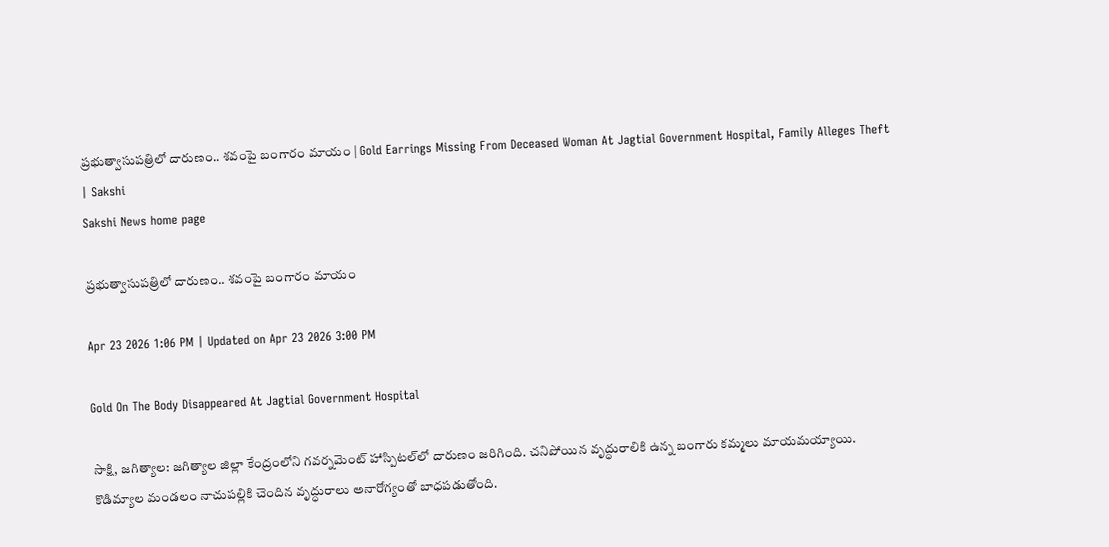ప్రభుత్వాసుపత్రిలో దారుణం.. శవంపై బంగారం మాయం | Gold Earrings Missing From Deceased Woman At Jagtial Government Hospital, Family Alleges Theft | Sakshi
Sakshi News home page

ప్రభుత్వాసుపత్రిలో దారుణం.. శవంపై బంగారం మాయం

Apr 23 2026 1:06 PM | Updated on Apr 23 2026 3:00 PM

Gold On The Body Disappeared At Jagtial Government Hospital

సాక్షి, జగిత్యాల: జగిత్యాల జిల్లా కేంద్రంలోని గవర్నమెంట్ హాస్పిటల్‌లో దారుణం జరిగింది. చనిపోయిన వృద్ధురాలికి ఉన్న బంగారు కమ్మలు మాయమయ్యాయి. కొడిమ్యాల మండలం నాచుపల్లికి చెందిన వృద్ధురాలు అనారోగ్యంతో బాధపడుతోంది.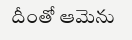దీంతో ఆమెను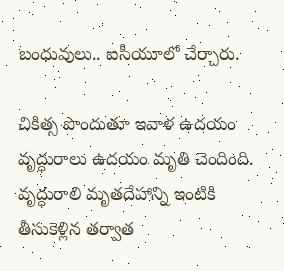బంధువులు.. ఐసీయూలో చేర్చారు.

చికిత్స పొందుతూ ఇవాళ ఉదయం వృద్ధురాలు ఉదయం మృతి చెందింది. వృద్ధురాలి మృతదేహాన్ని ఇంటికి తీసుకెళ్లిన తర్వాత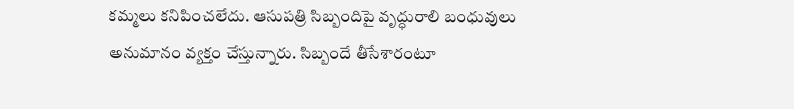కమ్మలు కనిపించలేదు. ఆసుపత్రి సిబ్బందిపై వృద్ధురాలి బంధువులు అనుమానం వ్యక్తం చేస్తున్నారు. సిబ్బందే తీసేశారంటూ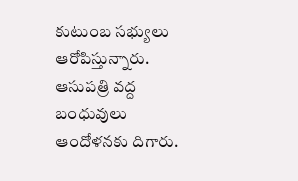కుటుంబ సభ్యులు ఆరోపిస్తున్నారు. ఆసుపత్రి వద్ద బంధువులు ఆందోళనకు దిగారు.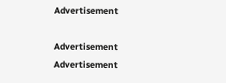Advertisement

Advertisement
Advertisement